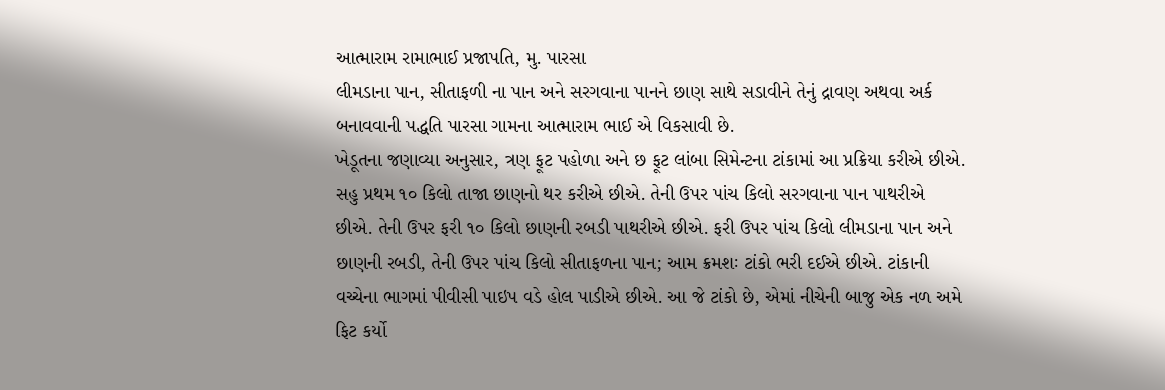આત્મારામ રામાભાઈ પ્રજાપતિ, મુ. પારસા
લીમડાના પાન, સીતાફળી ના પાન અને સરગવાના પાનને છાણ સાથે સડાવીને તેનું દ્રાવણ અથવા અર્ક બનાવવાની પદ્ધતિ પારસા ગામના આત્મારામ ભાઈ એ વિકસાવી છે.
ખેડૂતના જણાવ્યા અનુસાર, ત્રણ ફૂટ પહોળા અને છ ફૂટ લાંબા સિમેન્ટના ટાંકામાં આ પ્રક્રિયા કરીએ છીએ. સહુ પ્રથમ ૧૦ કિલો તાજા છાણનો થર કરીએ છીએ. તેની ઉપર પાંચ કિલો સરગવાના પાન પાથરીએ છીએ. તેની ઉપર ફરી ૧૦ કિલો છાણની રબડી પાથરીએ છીએ. ફરી ઉપર પાંચ કિલો લીમડાના પાન અને છાણની રબડી, તેની ઉપર પાંચ કિલો સીતાફળના પાન; આમ ક્રમશઃ ટાંકો ભરી દઈએ છીએ. ટાંકાની વચ્ચેના ભાગમાં પીવીસી પાઇપ વડે હોલ પાડીએ છીએ. આ જે ટાંકો છે, એમાં નીચેની બાજુ એક નળ અમે ફિટ કર્યો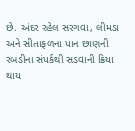છે. અંદર રહેલ સરગવા, લીમડા અને સીતાફળના પાન છાણની રબડીના સંપર્કથી સડવાની ક્રિયા થાય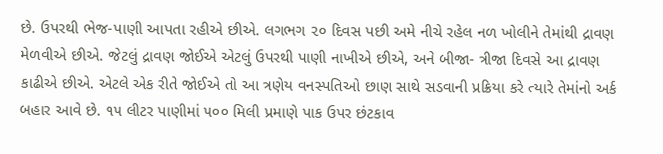છે. ઉપરથી ભેજ-પાણી આપતા રહીએ છીએ. લગભગ ૨૦ દિવસ પછી અમે નીચે રહેલ નળ ખોલીને તેમાંથી દ્રાવણ મેળવીએ છીએ. જેટલું દ્રાવણ જોઈએ એટલું ઉપરથી પાણી નાખીએ છીએ, અને બીજા- ત્રીજા દિવસે આ દ્રાવણ કાઢીએ છીએ. એટલે એક રીતે જોઈએ તો આ ત્રણેય વનસ્પતિઓ છાણ સાથે સડવાની પ્રક્રિયા કરે ત્યારે તેમાંનો અર્ક બહાર આવે છે. ૧૫ લીટર પાણીમાં ૫૦૦ મિલી પ્રમાણે પાક ઉપર છંટકાવ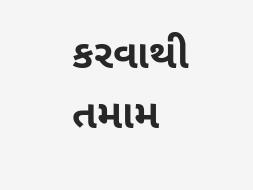કરવાથી તમામ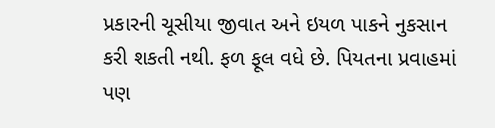પ્રકારની ચૂસીયા જીવાત અને ઇયળ પાકને નુકસાન કરી શકતી નથી. ફળ ફૂલ વધે છે. પિયતના પ્રવાહમાં પણ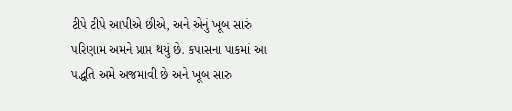ટીપે ટીપે આપીએ છીએ, અને એનું ખૂબ સારું પરિણામ અમને પ્રાપ્ત થયું છે. કપાસના પાકમાં આ પદ્ધતિ અમે અજમાવી છે અને ખૂબ સારુ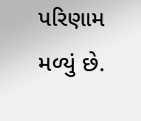પરિણામ મળ્યું છે.